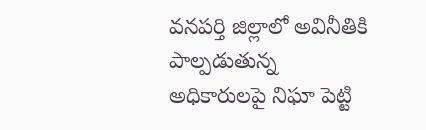వనపర్తి జిల్లాలో అవినీతికి పాల్పడుతున్న అధికారులపై నిఘా పెట్టి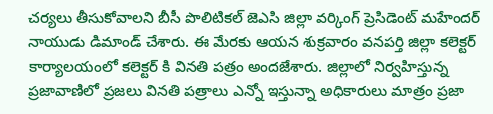చర్యలు తీసుకోవాలని బీసీ పొలిటికల్ జెఎసి జిల్లా వర్కింగ్ ప్రెసిడెంట్ మహేందర్ నాయుడు డిమాండ్ చేశారు. ఈ మేరకు ఆయన శుక్రవారం వనపర్తి జిల్లా కలెక్టర్ కార్యాలయంలో కలెక్టర్ కి వినతి పత్రం అందజేశారు. జిల్లాలో నిర్వహిస్తున్న ప్రజావాణిలో ప్రజలు వినతి పత్రాలు ఎన్నో ఇస్తున్నా అధికారులు మాత్రం ప్రజా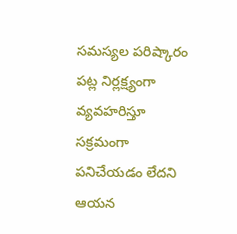సమస్యల పరిష్కారం పట్ల నిర్లక్ష్యంగా వ్యవహరిస్తూ సక్రమంగా పనిచేయడం లేదని ఆయన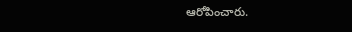ఆరోపించారు.